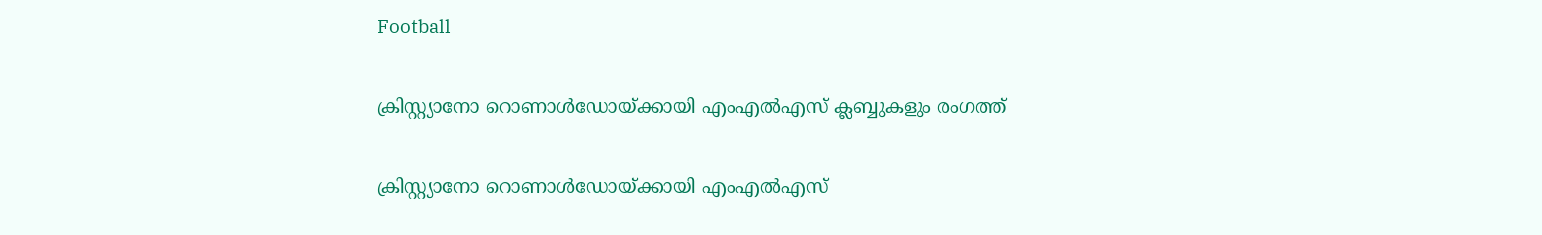Football

ക്രിസ്റ്റ്യാനോ റൊണാള്‍ഡോയ്ക്കായി എംഎല്‍എസ് ക്ലബ്ബുകളും രംഗത്ത്

ക്രിസ്റ്റ്യാനോ റൊണാള്‍ഡോയ്ക്കായി എംഎല്‍എസ്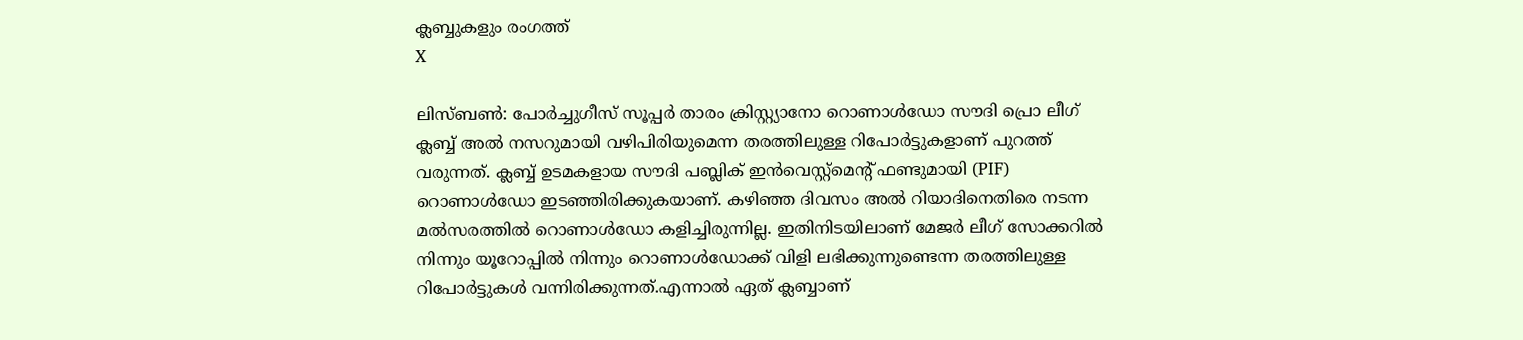ക്ലബ്ബുകളും രംഗത്ത്
X

ലിസ്ബണ്‍: പോര്‍ച്ചുഗീസ് സൂപ്പര്‍ താരം ക്രിസ്റ്റ്യാനോ റൊണാള്‍ഡോ സൗദി പ്രൊ ലീഗ് ക്ലബ്ബ് അല്‍ നസറുമായി വഴിപിരിയുമെന്ന തരത്തിലുള്ള റിപോര്‍ട്ടുകളാണ് പുറത്ത് വരുന്നത്. ക്ലബ്ബ് ഉടമകളായ സൗദി പബ്ലിക് ഇന്‍വെസ്റ്റ്‌മെന്റ് ഫണ്ടുമായി (PIF) റൊണാള്‍ഡോ ഇടഞ്ഞിരിക്കുകയാണ്. കഴിഞ്ഞ ദിവസം അല്‍ റിയാദിനെതിരെ നടന്ന മല്‍സരത്തില്‍ റൊണാള്‍ഡോ കളിച്ചിരുന്നില്ല. ഇതിനിടയിലാണ് മേജര്‍ ലീഗ് സോക്കറില്‍ നിന്നും യൂറോപ്പില്‍ നിന്നും റൊണാള്‍ഡോക്ക് വിളി ലഭിക്കുന്നുണ്ടെന്ന തരത്തിലുള്ള റിപോര്‍ട്ടുകള്‍ വന്നിരിക്കുന്നത്.എന്നാല്‍ ഏത് ക്ലബ്ബാണ്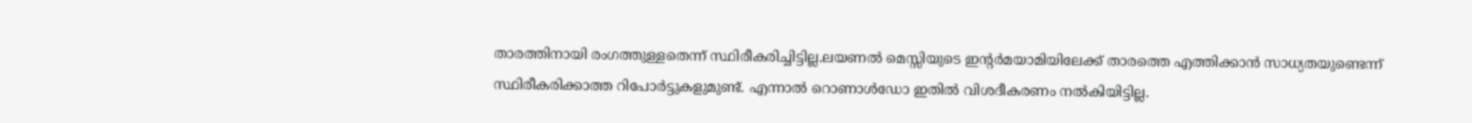താരത്തിനായി രംഗത്തുള്ളതെന്ന് സ്ഥിരീകരിച്ചിട്ടില്ല.ലയണല്‍ മെസ്സിയുടെ ഇന്റര്‍മയാമിയിലേക്ക് താരത്തെ എത്തിക്കാന്‍ സാധ്യതയുണ്ടെന്ന് സ്ഥിരീകരിക്കാത്ത റിപോര്‍ട്ടുകളുമുണ്ട്. എന്നാല്‍ റൊണാള്‍ഡോ ഇതില്‍ വിശദീകരണം നല്‍കിയിട്ടില്ല.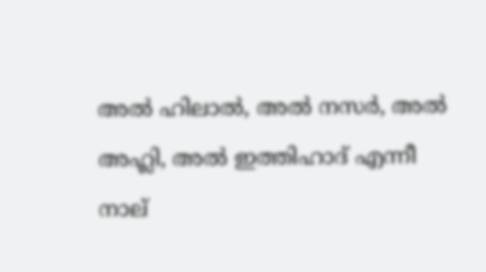അല്‍ ഹിലാല്‍, അല്‍ നസര്‍, അല്‍ അഹ്ലി, അല്‍ ഇത്തിഹാദ് എന്നീ നാല്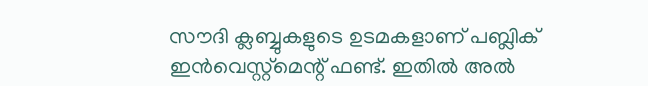സൗദി ക്ലബ്ബുകളുടെ ഉടമകളാണ് പബ്ലിക് ഇന്‍വെസ്റ്റ്‌മെന്റ് ഫണ്ട്. ഇതില്‍ അല്‍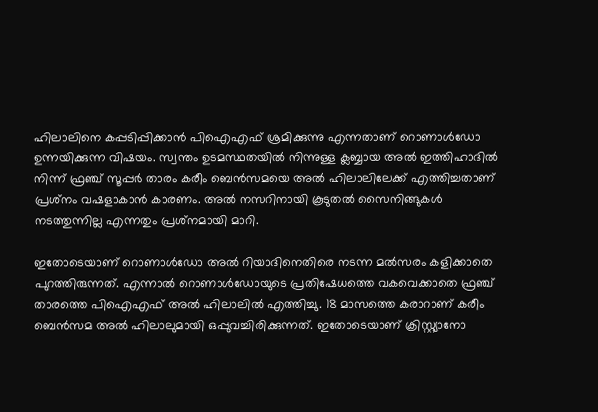ഹിലാലിനെ കപ്പടിപ്പിക്കാന്‍ പിഐഎഫ് ശ്രമിക്കുന്നു എന്നതാണ് റൊണാള്‍ഡോ ഉന്നയിക്കുന്ന വിഷയം. സ്വന്തം ഉടമസ്ഥതയില്‍ നിന്നുള്ള ക്ലബ്ബായ അല്‍ ഇത്തിഹാദില്‍ നിന്ന് ഫ്രഞ്ച് സൂപ്പര്‍ താരം കരീം ബെന്‍സമയെ അല്‍ ഹിലാലിലേക്ക് എത്തിച്ചതാണ് പ്രശ്‌നം വഷളാകാന്‍ കാരണം. അല്‍ നസറിനായി കൂടുതല്‍ സൈനിങ്ങുകള്‍ നടത്തുന്നില്ല എന്നതും പ്രശ്‌നമായി മാറി.

ഇതോടെയാണ് റൊണാള്‍ഡോ അല്‍ റിയാദിനെതിരെ നടന്ന മല്‍സരം കളിക്കാതെ പുറത്തിരുന്നത്. എന്നാല്‍ റൊണാള്‍ഡോയുടെ പ്രതിഷേധത്തെ വകവെക്കാതെ ഫ്രഞ്ച് താരത്തെ പിഐഎഫ് അല്‍ ഹിലാലില്‍ എത്തിച്ചു. 18 മാസത്തെ കരാറാണ് കരീം ബെന്‍സമ അല്‍ ഹിലാലുമായി ഒപ്പുവച്ചിരിക്കുന്നത്. ഇതോടെയാണ് ക്രിസ്റ്റ്യാനോ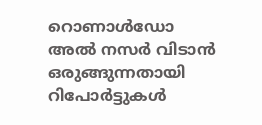റൊണാള്‍ഡോ അല്‍ നസര്‍ വിടാന്‍ ഒരുങ്ങുന്നതായി റിപോര്‍ട്ടുകള്‍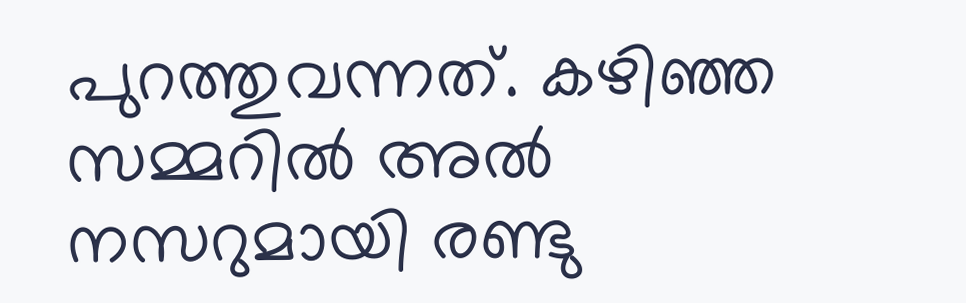പുറത്തുവന്നത്. കഴിഞ്ഞ സമ്മറില്‍ അല്‍ നസറുമായി രണ്ടു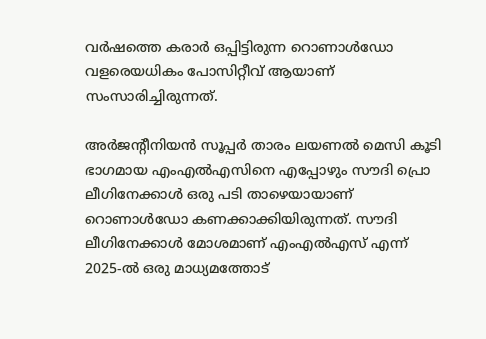വര്‍ഷത്തെ കരാര്‍ ഒപ്പിട്ടിരുന്ന റൊണാള്‍ഡോ വളരെയധികം പോസിറ്റീവ് ആയാണ് സംസാരിച്ചിരുന്നത്.

അര്‍ജന്റീനിയന്‍ സൂപ്പര്‍ താരം ലയണല്‍ മെസി കൂടി ഭാഗമായ എംഎല്‍എസിനെ എപ്പോഴും സൗദി പ്രൊ ലീഗിനേക്കാള്‍ ഒരു പടി താഴെയായാണ് റൊണാള്‍ഡോ കണക്കാക്കിയിരുന്നത്. സൗദി ലീഗിനേക്കാള്‍ മോശമാണ് എംഎല്‍എസ് എന്ന് 2025-ല്‍ ഒരു മാധ്യമത്തോട്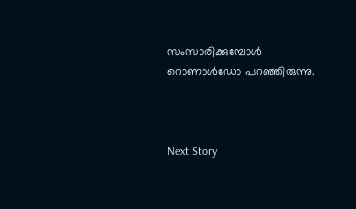സംസാരിക്കുമ്പോള്‍ റൊണാള്‍ഡോ പറഞ്ഞിരുന്നു.



Next Story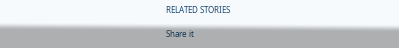RELATED STORIES

Share it